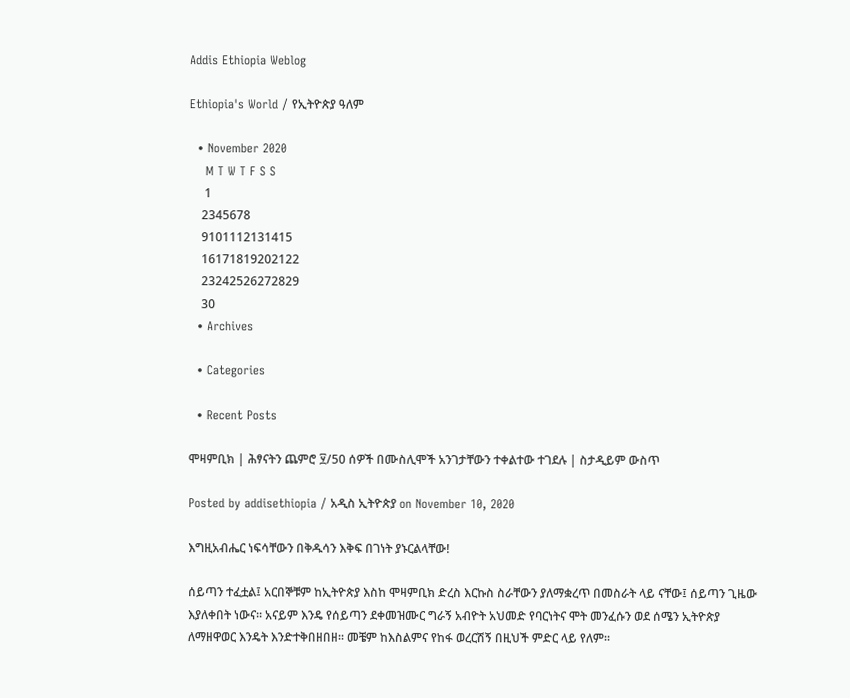Addis Ethiopia Weblog

Ethiopia's World / የኢትዮጵያ ዓለም

  • November 2020
    M T W T F S S
     1
    2345678
    9101112131415
    16171819202122
    23242526272829
    30
  • Archives

  • Categories

  • Recent Posts

ሞዛምቢክ | ሕፃናትን ጨምሮ ፶/50 ሰዎች በሙስሊሞች አንገታቸውን ተቀልተው ተገደሉ | ስታዲይም ውስጥ

Posted by addisethiopia / አዲስ ኢትዮጵያ on November 10, 2020

እግዚአብሔር ነፍሳቸውን በቅዱሳን እቅፍ በገነት ያኑርልላቸው!

ሰይጣን ተፈቷል፤ አርበኞቹም ከኢትዮጵያ እስከ ሞዛምቢክ ድረስ እርኩስ ስራቸውን ያለማቋረጥ በመስራት ላይ ናቸው፤ ሰይጣን ጊዜው እያለቀበት ነውና። አናይም እንዴ የሰይጣን ደቀመዝሙር ግራኝ አብዮት አህመድ የባርነትና ሞት መንፈሱን ወደ ሰሜን ኢትዮጵያ ለማዘዋወር እንዴት እንድተቅበዘበዘ። መቼም ከእስልምና የከፋ ወረርሽኝ በዚህች ምድር ላይ የለም።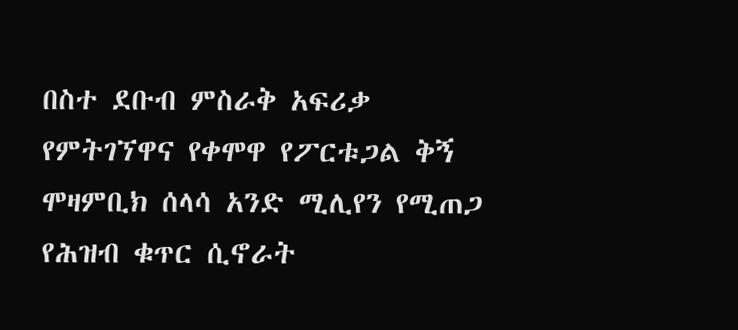በስተ ደቡብ ምስራቅ አፍሪቃ የምትገኘዋና የቀሞዋ የፖርቱጋል ቅኝ ሞዛምቢክ ሰላሳ አንድ ሚሊየን የሚጠጋ የሕዝብ ቁጥር ሲኖራት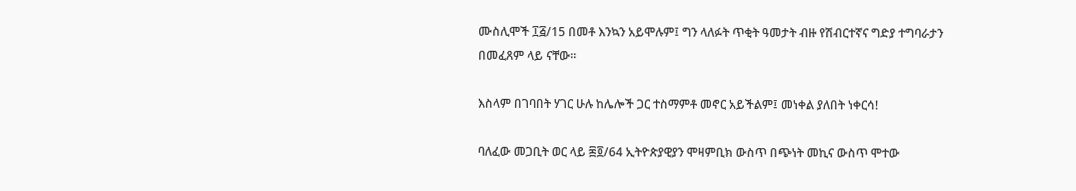ሙስሊሞች ፲፭/15 በመቶ እንኳን አይሞሉም፤ ግን ላለፉት ጥቂት ዓመታት ብዙ የሽብርተኛና ግድያ ተግባራታን በመፈጸም ላይ ናቸው።

እስላም በገባበት ሃገር ሁሉ ከሌሎች ጋር ተስማምቶ መኖር አይችልም፤ መነቀል ያለበት ነቀርሳ!

ባለፈው መጋቢት ወር ላይ ፷፬/64 ኢትዮጵያዊያን ሞዛምቢክ ውስጥ በጭነት መኪና ውስጥ ሞተው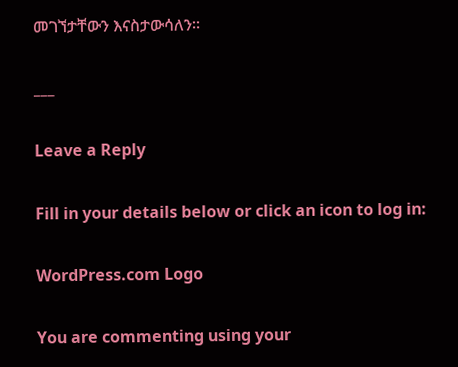መገኘታቸውን እናስታውሳለን።

___

Leave a Reply

Fill in your details below or click an icon to log in:

WordPress.com Logo

You are commenting using your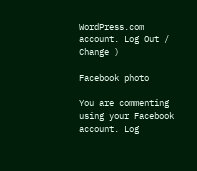WordPress.com account. Log Out /  Change )

Facebook photo

You are commenting using your Facebook account. Log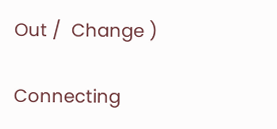Out /  Change )

Connecting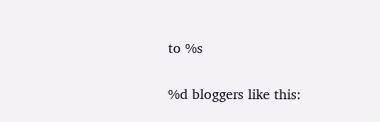to %s


%d bloggers like this: